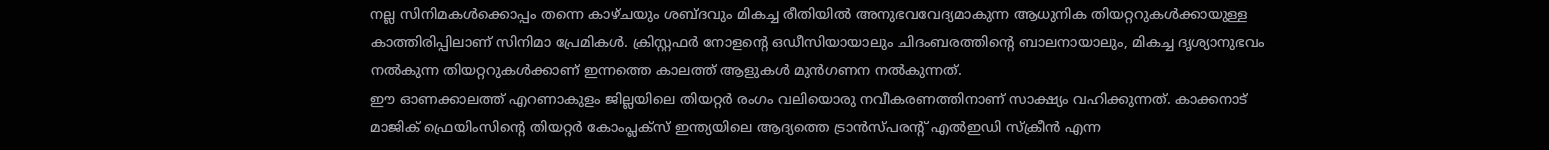നല്ല സിനിമകൾക്കൊപ്പം തന്നെ കാഴ്ചയും ശബ്ദവും മികച്ച രീതിയിൽ അനുഭവവേദ്യമാകുന്ന ആധുനിക തിയറ്ററുകൾക്കായുള്ള കാത്തിരിപ്പിലാണ് സിനിമാ പ്രേമികൾ. ക്രിസ്റ്റഫർ നോളന്റെ ഒഡീസിയായാലും ചിദംബരത്തിന്റെ ബാലനായാലും, മികച്ച ദൃശ്യാനുഭവം നൽകുന്ന തിയറ്ററുകൾക്കാണ് ഇന്നത്തെ കാലത്ത് ആളുകൾ മുൻഗണന നൽകുന്നത്.
ഈ ഓണക്കാലത്ത് എറണാകുളം ജില്ലയിലെ തിയറ്റർ രംഗം വലിയൊരു നവീകരണത്തിനാണ് സാക്ഷ്യം വഹിക്കുന്നത്. കാക്കനാട് മാജിക് ഫ്രെയിംസിന്റെ തിയറ്റർ കോംപ്ലക്സ് ഇന്ത്യയിലെ ആദ്യത്തെ ട്രാൻസ്പരന്റ് എൽഇഡി സ്ക്രീൻ എന്ന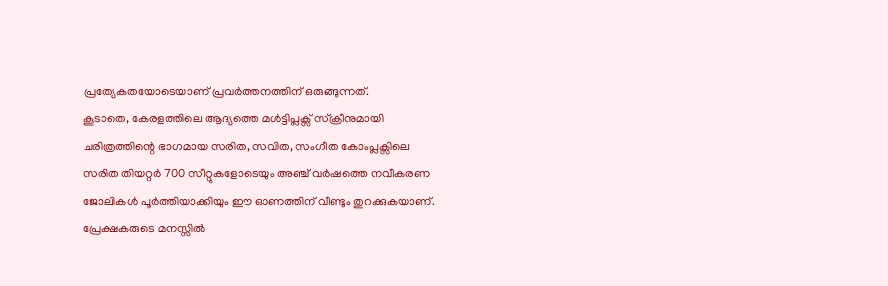പ്രത്യേകതയോടെയാണ് പ്രവർത്തനത്തിന് ഒരുങ്ങുന്നത്.
കൂടാതെ, കേരളത്തിലെ ആദ്യത്തെ മൾട്ടിപ്ലക്സ് സ്ക്രീനുമായി ചരിത്രത്തിന്റെ ഭാഗമായ സരിത, സവിത, സംഗീത കോംപ്ലക്സിലെ സരിത തിയറ്റർ 700 സീറ്റുകളോടെയും അഞ്ച് വർഷത്തെ നവീകരണ ജോലികൾ പൂർത്തിയാക്കിയും ഈ ഓണത്തിന് വീണ്ടും തുറക്കുകയാണ്. പ്രേക്ഷകരുടെ മനസ്സിൽ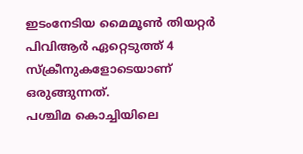ഇടംനേടിയ മൈമൂൺ തിയറ്റർ പിവിആർ ഏറ്റെടുത്ത് 4 സ്ക്രീനുകളോടെയാണ് ഒരുങ്ങുന്നത്.
പശ്ചിമ കൊച്ചിയിലെ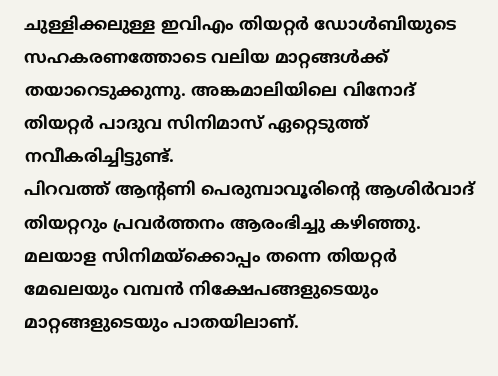ചുള്ളിക്കലുള്ള ഇവിഎം തിയറ്റർ ഡോൾബിയുടെ സഹകരണത്തോടെ വലിയ മാറ്റങ്ങൾക്ക് തയാറെടുക്കുന്നു. അങ്കമാലിയിലെ വിനോദ് തിയറ്റർ പാദുവ സിനിമാസ് ഏറ്റെടുത്ത് നവീകരിച്ചിട്ടുണ്ട്.
പിറവത്ത് ആന്റണി പെരുമ്പാവൂരിന്റെ ആശിർവാദ് തിയറ്ററും പ്രവർത്തനം ആരംഭിച്ചു കഴിഞ്ഞു. മലയാള സിനിമയ്ക്കൊപ്പം തന്നെ തിയറ്റർ മേഖലയും വമ്പൻ നിക്ഷേപങ്ങളുടെയും മാറ്റങ്ങളുടെയും പാതയിലാണ്.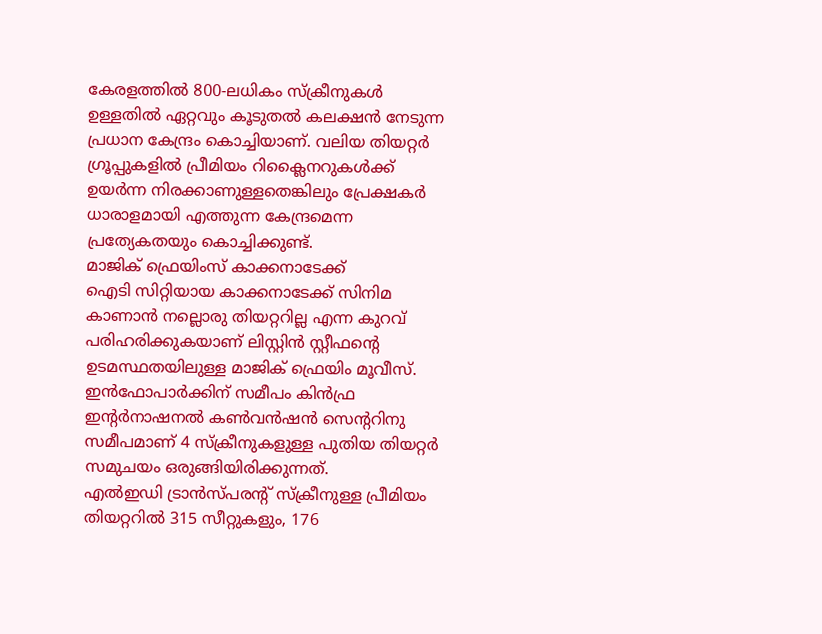കേരളത്തിൽ 800-ലധികം സ്ക്രീനുകൾ ഉള്ളതിൽ ഏറ്റവും കൂടുതൽ കലക്ഷൻ നേടുന്ന പ്രധാന കേന്ദ്രം കൊച്ചിയാണ്. വലിയ തിയറ്റർ ഗ്രൂപ്പുകളിൽ പ്രീമിയം റിക്ലൈനറുകൾക്ക് ഉയർന്ന നിരക്കാണുള്ളതെങ്കിലും പ്രേക്ഷകർ ധാരാളമായി എത്തുന്ന കേന്ദ്രമെന്ന പ്രത്യേകതയും കൊച്ചിക്കുണ്ട്.
മാജിക് ഫ്രെയിംസ് കാക്കനാടേക്ക്
ഐടി സിറ്റിയായ കാക്കനാടേക്ക് സിനിമ കാണാൻ നല്ലൊരു തിയറ്ററില്ല എന്ന കുറവ് പരിഹരിക്കുകയാണ് ലിസ്റ്റിൻ സ്റ്റീഫന്റെ ഉടമസ്ഥതയിലുള്ള മാജിക് ഫ്രെയിം മൂവീസ്. ഇൻഫോപാർക്കിന് സമീപം കിൻഫ്ര ഇന്റർനാഷനൽ കൺവൻഷൻ സെന്ററിനു സമീപമാണ് 4 സ്ക്രീനുകളുള്ള പുതിയ തിയറ്റർ സമുചയം ഒരുങ്ങിയിരിക്കുന്നത്.
എൽഇഡി ട്രാൻസ്പരന്റ് സ്ക്രീനുള്ള പ്രീമിയം തിയറ്ററിൽ 315 സീറ്റുകളും, 176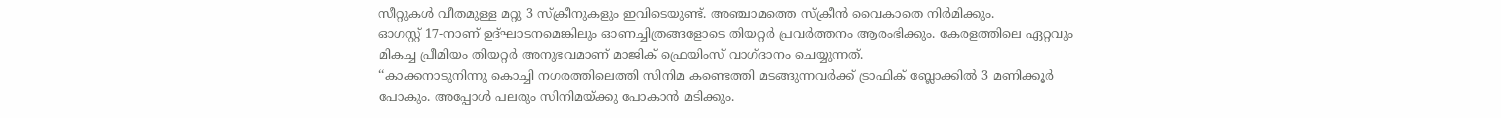സീറ്റുകൾ വീതമുള്ള മറ്റു 3 സ്ക്രീനുകളും ഇവിടെയുണ്ട്. അഞ്ചാമത്തെ സ്ക്രീൻ വൈകാതെ നിർമിക്കും.
ഓഗസ്റ്റ് 17-നാണ് ഉദ്ഘാടനമെങ്കിലും ഓണച്ചിത്രങ്ങളോടെ തിയറ്റർ പ്രവർത്തനം ആരംഭിക്കും. കേരളത്തിലെ ഏറ്റവും മികച്ച പ്രീമിയം തിയറ്റർ അനുഭവമാണ് മാജിക് ഫ്രെയിംസ് വാഗ്ദാനം ചെയ്യുന്നത്.
‘‘കാക്കനാടുനിന്നു കൊച്ചി നഗരത്തിലെത്തി സിനിമ കണ്ടെത്തി മടങ്ങുന്നവർക്ക് ട്രാഫിക് ബ്ലോക്കിൽ 3 മണിക്കൂർ പോകും. അപ്പോൾ പലരും സിനിമയ്ക്കു പോകാൻ മടിക്കും.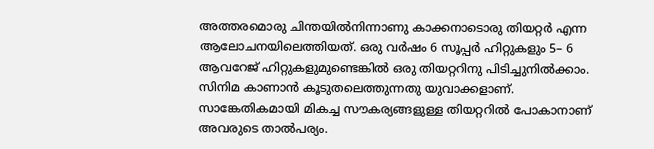അത്തരമൊരു ചിന്തയിൽനിന്നാണു കാക്കനാടൊരു തിയറ്റർ എന്ന ആലോചനയിലെത്തിയത്. ഒരു വർഷം 6 സൂപ്പർ ഹിറ്റുകളും 5– 6 ആവറേജ് ഹിറ്റുകളുമുണ്ടെങ്കിൽ ഒരു തിയറ്ററിനു പിടിച്ചുനിൽക്കാം.
സിനിമ കാണാൻ കൂടുതലെത്തുന്നതു യുവാക്കളാണ്. സാങ്കേതികമായി മികച്ച സൗകര്യങ്ങളുള്ള തിയറ്ററിൽ പോകാനാണ് അവരുടെ താൽപര്യം.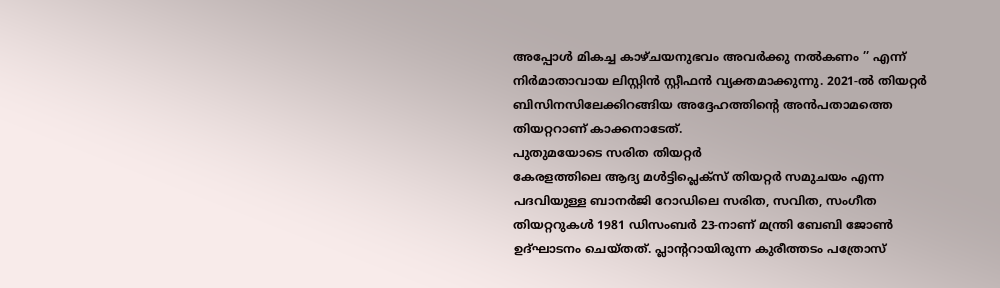അപ്പോൾ മികച്ച കാഴ്ചയനുഭവം അവർക്കു നൽകണം ’’ എന്ന് നിർമാതാവായ ലിസ്റ്റിൻ സ്റ്റീഫൻ വ്യക്തമാക്കുന്നു. 2021-ൽ തിയറ്റർ ബിസിനസിലേക്കിറങ്ങിയ അദ്ദേഹത്തിന്റെ അൻപതാമത്തെ തിയറ്ററാണ് കാക്കനാടേത്.
പുതുമയോടെ സരിത തിയറ്റർ
കേരളത്തിലെ ആദ്യ മൾട്ടിപ്ലെക്സ് തിയറ്റർ സമുചയം എന്ന പദവിയുള്ള ബാനർജി റോഡിലെ സരിത, സവിത, സംഗീത തിയറ്ററുകൾ 1981 ഡിസംബർ 23-നാണ് മന്ത്രി ബേബി ജോൺ ഉദ്ഘാടനം ചെയ്തത്. പ്ലാന്ററായിരുന്ന കുരീത്തടം പത്രോസ്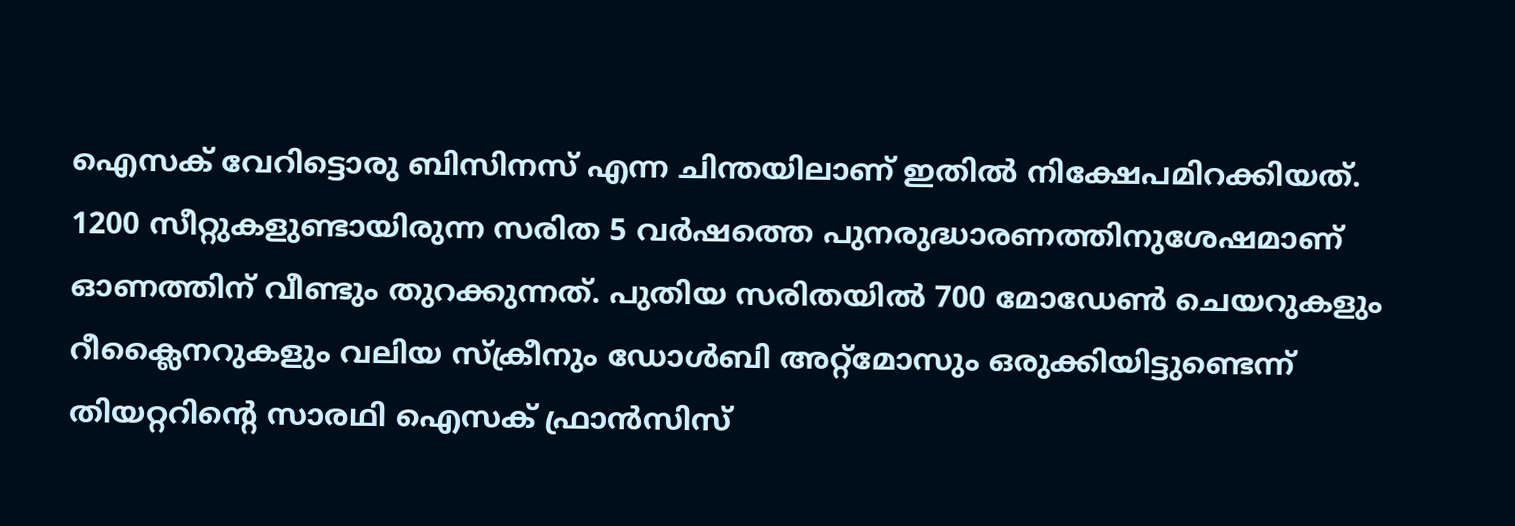ഐസക് വേറിട്ടൊരു ബിസിനസ് എന്ന ചിന്തയിലാണ് ഇതിൽ നിക്ഷേപമിറക്കിയത്.
1200 സീറ്റുകളുണ്ടായിരുന്ന സരിത 5 വർഷത്തെ പുനരുദ്ധാരണത്തിനുശേഷമാണ് ഓണത്തിന് വീണ്ടും തുറക്കുന്നത്. പുതിയ സരിതയിൽ 700 മോഡേൺ ചെയറുകളും റീക്ലൈനറുകളും വലിയ സ്ക്രീനും ഡോൾബി അറ്റ്മോസും ഒരുക്കിയിട്ടുണ്ടെന്ന് തിയറ്ററിന്റെ സാരഥി ഐസക് ഫ്രാൻസിസ്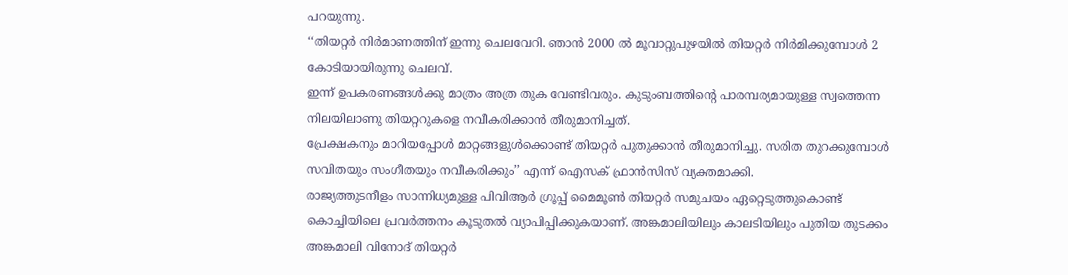പറയുന്നു.
‘‘തിയറ്റർ നിർമാണത്തിന് ഇന്നു ചെലവേറി. ഞാൻ 2000 ൽ മൂവാറ്റുപുഴയിൽ തിയറ്റർ നിർമിക്കുമ്പോൾ 2 കോടിയായിരുന്നു ചെലവ്.
ഇന്ന് ഉപകരണങ്ങൾക്കു മാത്രം അത്ര തുക വേണ്ടിവരും. കുടുംബത്തിന്റെ പാരമ്പര്യമായുള്ള സ്വത്തെന്ന നിലയിലാണു തിയറ്ററുകളെ നവീകരിക്കാൻ തീരുമാനിച്ചത്.
പ്രേക്ഷകനും മാറിയപ്പോൾ മാറ്റങ്ങളുൾക്കൊണ്ട് തിയറ്റർ പുതുക്കാൻ തീരുമാനിച്ചു. സരിത തുറക്കുമ്പോൾ സവിതയും സംഗീതയും നവീകരിക്കും’’ എന്ന് ഐസക് ഫ്രാൻസിസ് വ്യക്തമാക്കി.
രാജ്യത്തുടനീളം സാന്നിധ്യമുള്ള പിവിആർ ഗ്രൂപ്പ് മൈമൂൺ തിയറ്റർ സമുചയം ഏറ്റെടുത്തുകൊണ്ട് കൊച്ചിയിലെ പ്രവർത്തനം കൂടുതൽ വ്യാപിപ്പിക്കുകയാണ്. അങ്കമാലിയിലും കാലടിയിലും പുതിയ തുടക്കം
അങ്കമാലി വിനോദ് തിയറ്റർ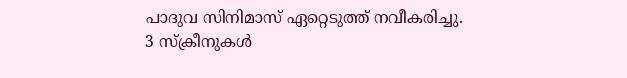പാദുവ സിനിമാസ് ഏറ്റെടുത്ത് നവീകരിച്ചു.
3 സ്ക്രീനുകൾ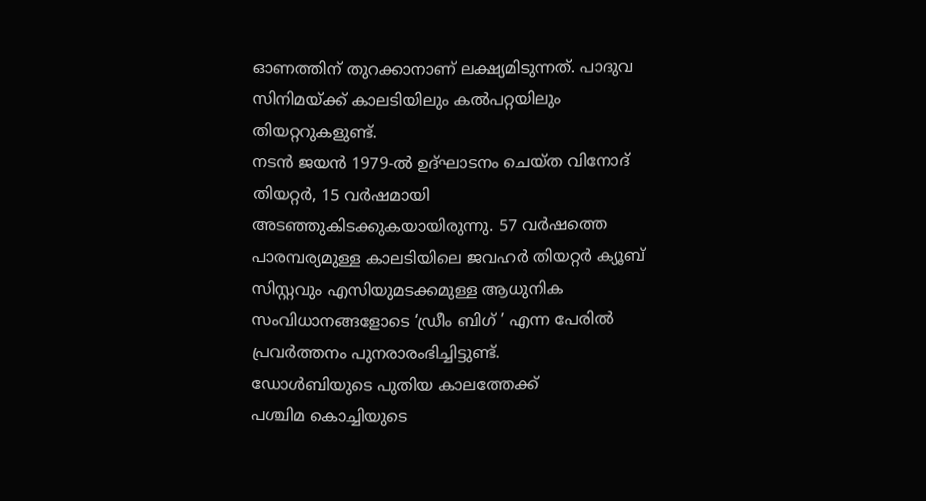ഓണത്തിന് തുറക്കാനാണ് ലക്ഷ്യമിടുന്നത്. പാദുവ സിനിമയ്ക്ക് കാലടിയിലും കൽപറ്റയിലും തിയറ്ററുകളുണ്ട്.
നടൻ ജയൻ 1979-ൽ ഉദ്ഘാടനം ചെയ്ത വിനോദ് തിയറ്റർ, 15 വർഷമായി അടഞ്ഞുകിടക്കുകയായിരുന്നു. 57 വർഷത്തെ പാരമ്പര്യമുള്ള കാലടിയിലെ ജവഹർ തിയറ്റർ ക്യൂബ് സിസ്റ്റവും എസിയുമടക്കമുള്ള ആധുനിക സംവിധാനങ്ങളോടെ ‘ഡ്രീം ബിഗ് ’ എന്ന പേരിൽ പ്രവർത്തനം പുനരാരംഭിച്ചിട്ടുണ്ട്.
ഡോൾബിയുടെ പുതിയ കാലത്തേക്ക്
പശ്ചിമ കൊച്ചിയുടെ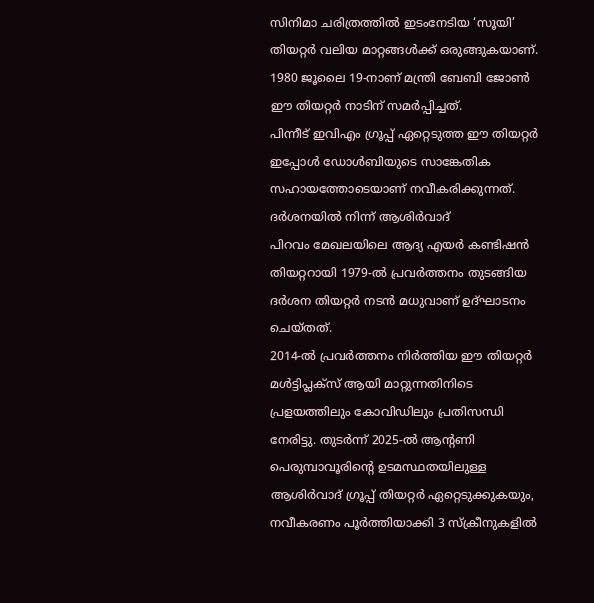സിനിമാ ചരിത്രത്തിൽ ഇടംനേടിയ ‘സൂയി’ തിയറ്റർ വലിയ മാറ്റങ്ങൾക്ക് ഒരുങ്ങുകയാണ്. 1980 ജൂലൈ 19-നാണ് മന്ത്രി ബേബി ജോൺ ഈ തിയറ്റർ നാടിന് സമർപ്പിച്ചത്.
പിന്നീട് ഇവിഎം ഗ്രൂപ്പ് ഏറ്റെടുത്ത ഈ തിയറ്റർ ഇപ്പോൾ ഡോൾബിയുടെ സാങ്കേതിക സഹായത്തോടെയാണ് നവീകരിക്കുന്നത്. ദർശനയിൽ നിന്ന് ആശിർവാദ്
പിറവം മേഖലയിലെ ആദ്യ എയർ കണ്ടിഷൻ തിയറ്ററായി 1979-ൽ പ്രവർത്തനം തുടങ്ങിയ ദർശന തിയറ്റർ നടൻ മധുവാണ് ഉദ്ഘാടനം ചെയ്തത്.
2014-ൽ പ്രവർത്തനം നിർത്തിയ ഈ തിയറ്റർ മൾട്ടിപ്ലക്സ് ആയി മാറ്റുന്നതിനിടെ പ്രളയത്തിലും കോവിഡിലും പ്രതിസന്ധി നേരിട്ടു. തുടർന്ന് 2025-ൽ ആന്റണി പെരുമ്പാവൂരിന്റെ ഉടമസ്ഥതയിലുള്ള ആശിർവാദ് ഗ്രൂപ്പ് തിയറ്റർ ഏറ്റെടുക്കുകയും, നവീകരണം പൂർത്തിയാക്കി 3 സ്ക്രീനുകളിൽ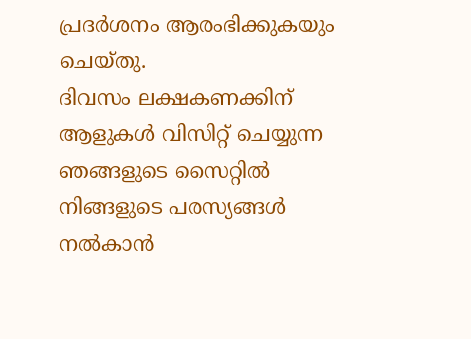പ്രദർശനം ആരംഭിക്കുകയും ചെയ്തു.
ദിവസം ലക്ഷകണക്കിന് ആളുകൾ വിസിറ്റ് ചെയ്യുന്ന ഞങ്ങളുടെ സൈറ്റിൽ നിങ്ങളുടെ പരസ്യങ്ങൾ നൽകാൻ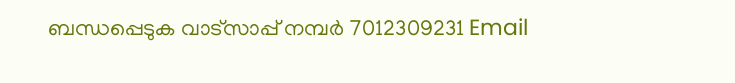ബന്ധപ്പെടുക വാട്സാപ്പ് നമ്പർ 7012309231 Email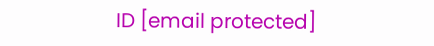ID [email protected]